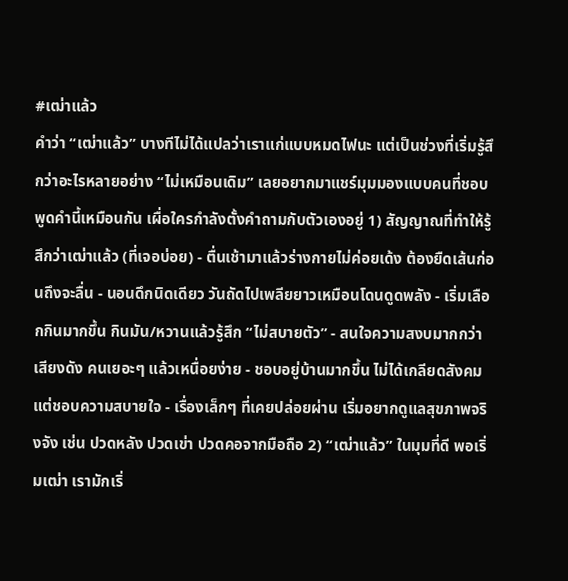#เฒ่าแล้ว
คำว่า “เฒ่าแล้ว” บางทีไม่ได้แปลว่าเราแก่แบบหมดไฟนะ แต่เป็นช่วงที่เริ่มรู้สึกว่าอะไรหลายอย่าง “ไม่เหมือนเดิม” เลยอยากมาแชร์มุมมองแบบคนที่ชอบพูดคำนี้เหมือนกัน เผื่อใครกำลังตั้งคำถามกับตัวเองอยู่ 1) สัญญาณที่ทำให้รู้สึกว่าเฒ่าแล้ว (ที่เจอบ่อย) - ตื่นเช้ามาแล้วร่างกายไม่ค่อยเด้ง ต้องยืดเส้นก่อนถึงจะลื่น - นอนดึกนิดเดียว วันถัดไปเพลียยาวเหมือนโดนดูดพลัง - เริ่มเลือกกินมากขึ้น กินมัน/หวานแล้วรู้สึก “ไม่สบายตัว” - สนใจความสงบมากกว่าเสียงดัง คนเยอะๆ แล้วเหนื่อยง่าย - ชอบอยู่บ้านมากขึ้น ไม่ได้เกลียดสังคม แต่ชอบความสบายใจ - เรื่องเล็กๆ ที่เคยปล่อยผ่าน เริ่มอยากดูแลสุขภาพจริงจัง เช่น ปวดหลัง ปวดเข่า ปวดคอจากมือถือ 2) “เฒ่าแล้ว” ในมุมที่ดี พอเริ่มเฒ่า เรามักเริ่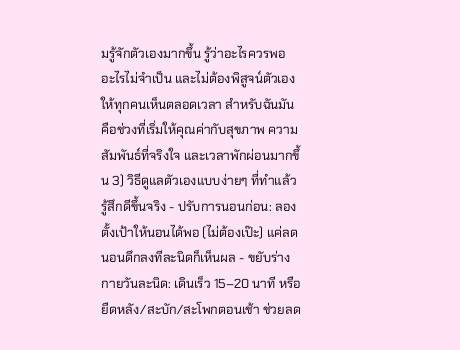มรู้จักตัวเองมากขึ้น รู้ว่าอะไรควรพอ อะไรไม่จำเป็น และไม่ต้องพิสูจน์ตัวเองให้ทุกคนเห็นตลอดเวลา สำหรับฉันมันคือช่วงที่เริ่มให้คุณค่ากับสุขภาพ ความสัมพันธ์ที่จริงใจ และเวลาพักผ่อนมากขึ้น 3) วิธีดูแลตัวเองแบบง่ายๆ ที่ทำแล้วรู้สึกดีขึ้นจริง - ปรับการนอนก่อน: ลองตั้งเป้าให้นอนได้พอ (ไม่ต้องเป๊ะ) แค่ลดนอนดึกลงทีละนิดก็เห็นผล - ขยับร่างกายวันละนิด: เดินเร็ว 15–20 นาที หรือยืดหลัง/สะบัก/สะโพกตอนเช้า ช่วยลด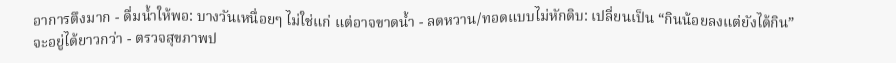อาการตึงมาก - ดื่มน้ำให้พอ: บางวันเหนื่อยๆ ไม่ใช่แก่ แต่อาจขาดน้ำ - ลดหวาน/ทอดแบบไม่หักดิบ: เปลี่ยนเป็น “กินน้อยลงแต่ยังได้กิน” จะอยู่ได้ยาวกว่า - ตรวจสุขภาพป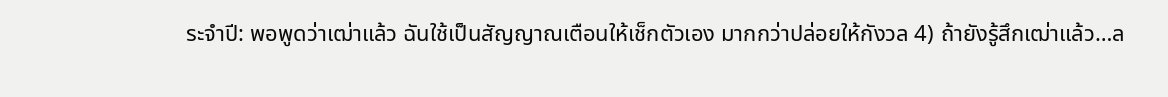ระจำปี: พอพูดว่าเฒ่าแล้ว ฉันใช้เป็นสัญญาณเตือนให้เช็กตัวเอง มากกว่าปล่อยให้กังวล 4) ถ้ายังรู้สึกเฒ่าแล้ว…ล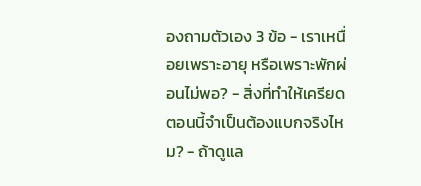องถามตัวเอง 3 ข้อ - เราเหนื่อยเพราะอายุ หรือเพราะพักผ่อนไม่พอ? - สิ่งที่ทำให้เครียดตอนนี้จำเป็นต้องแบกจริงไหม? - ถ้าดูแล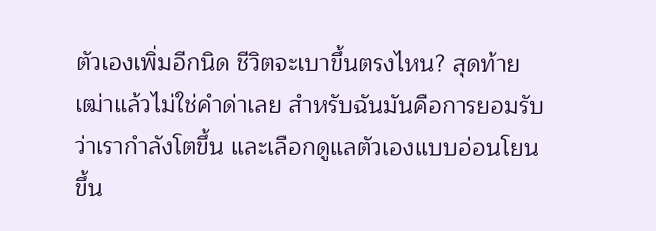ตัวเองเพิ่มอีกนิด ชีวิตจะเบาขึ้นตรงไหน? สุดท้าย เฒ่าแล้วไม่ใช่คำด่าเลย สำหรับฉันมันคือการยอมรับว่าเรากำลังโตขึ้น และเลือกดูแลตัวเองแบบอ่อนโยนขึ้น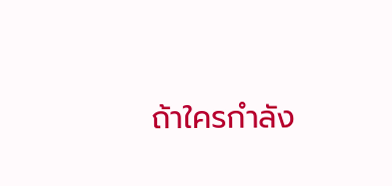ถ้าใครกำลัง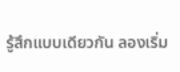รู้สึกแบบเดียวกัน ลองเริ่ม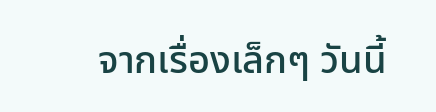จากเรื่องเล็กๆ วันนี้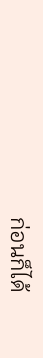ก่อนก็ได้